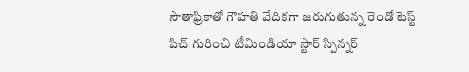సౌతాఫ్రికాతో గౌహతి వేదికగా జరుగుతున్న రెండో టెస్ట్ పిచ్ గురించి టీమిండియా స్టార్ స్పిన్నర్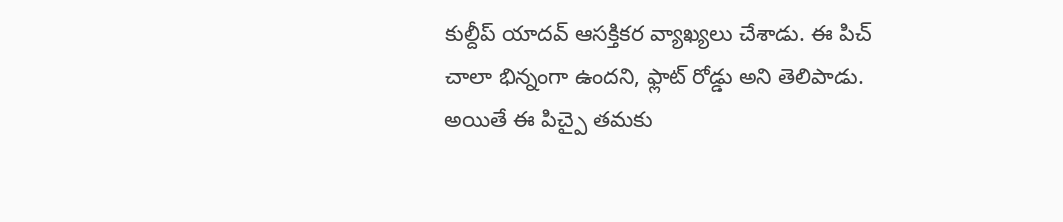కుల్దీప్ యాదవ్ ఆసక్తికర వ్యాఖ్యలు చేశాడు. ఈ పిచ్ చాలా భిన్నంగా ఉందని, ఫ్లాట్ రోడ్డు అని తెలిపాడు. అయితే ఈ పిచ్పై తమకు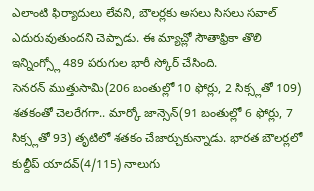ఎలాంటి ఫిర్యాదులు లేవని, బౌలర్లకు అసలు సిసలు సవాల్ ఎదురువుతుందని చెప్పాడు. ఈ మ్యాచ్లో సౌతాఫ్రికా తొలి ఇన్నింగ్స్లో 489 పరుగుల భారీ స్కోర్ చేసింది.
సెనరన్ ముత్తుసామి(206 బంతుల్లో 10 ఫోర్లు, 2 సిక్స్లతో 109) శతకంతో చెలరేగగా.. మార్కో జాన్సెన్(91 బంతుల్లో 6 ఫోర్లు, 7 సిక్స్లతో 93) తృటిలో శతకం చేజార్చుకున్నాడు. భారత బౌలర్లలో కుల్దీప్ యాదవ్(4/115) నాలుగు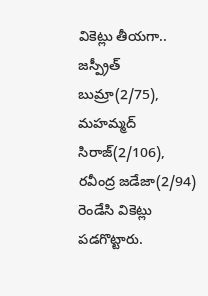వికెట్లు తీయగా.. జస్ప్రీత్ బుమ్రా(2/75), మహమ్మద్ సిరాజ్(2/106), రవీంద్ర జడేజా(2/94) రెండేసి వికెట్లు పడగొట్టారు.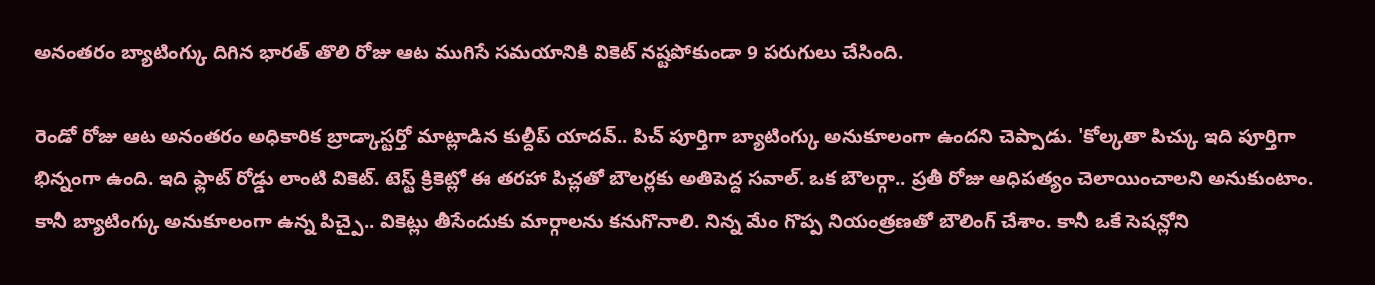అనంతరం బ్యాటింగ్కు దిగిన భారత్ తొలి రోజు ఆట ముగిసే సమయానికి వికెట్ నష్టపోకుండా 9 పరుగులు చేసింది.

రెండో రోజు ఆట అనంతరం అధికారిక బ్రాడ్కాస్టర్తో మాట్లాడిన కుల్దీప్ యాదవ్.. పిచ్ పూర్తిగా బ్యాటింగ్కు అనుకూలంగా ఉందని చెప్పాడు. 'కోల్కతా పిచ్కు ఇది పూర్తిగా భిన్నంగా ఉంది. ఇది ఫ్లాట్ రోడ్డు లాంటి వికెట్. టెస్ట్ క్రికెట్లో ఈ తరహా పిచ్లతో బౌలర్లకు అతిపెద్ద సవాల్. ఒక బౌలర్గా.. ప్రతీ రోజు ఆధిపత్యం చెలాయించాలని అనుకుంటాం. కానీ బ్యాటింగ్కు అనుకూలంగా ఉన్న పిచ్పై.. వికెట్లు తీసేందుకు మార్గాలను కనుగొనాలి. నిన్న మేం గొప్ప నియంత్రణతో బౌలింగ్ చేశాం. కానీ ఒకే సెషన్లోని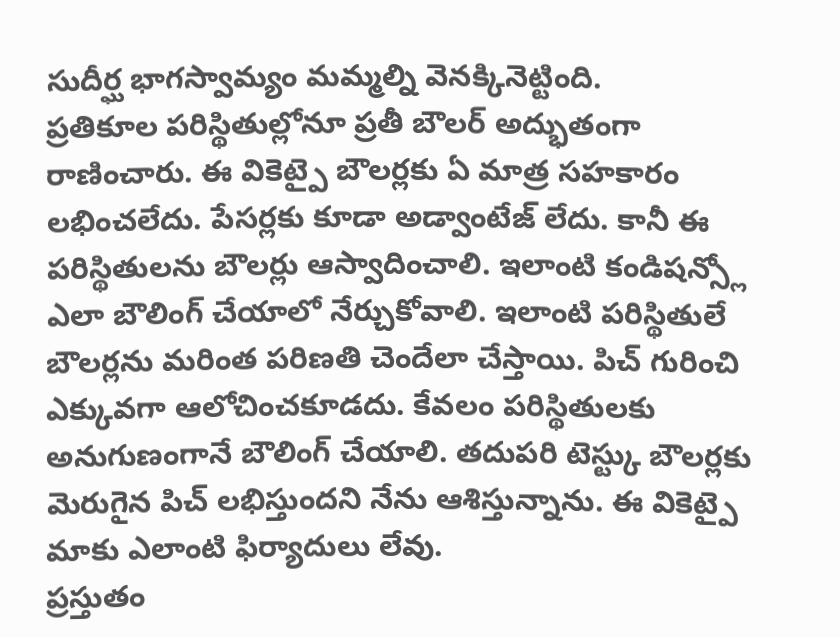సుదీర్ఘ భాగస్వామ్యం మమ్మల్ని వెనక్కినెట్టింది.
ప్రతికూల పరిస్థితుల్లోనూ ప్రతీ బౌలర్ అద్భుతంగా రాణించారు. ఈ వికెట్పై బౌలర్లకు ఏ మాత్ర సహకారం లభించలేదు. పేసర్లకు కూడా అడ్వాంటేజ్ లేదు. కానీ ఈ పరిస్థితులను బౌలర్లు ఆస్వాదించాలి. ఇలాంటి కండిషన్స్లో ఎలా బౌలింగ్ చేయాలో నేర్చుకోవాలి. ఇలాంటి పరిస్థితులే బౌలర్లను మరింత పరిణతి చెందేలా చేస్తాయి. పిచ్ గురించి ఎక్కువగా ఆలోచించకూడదు. కేవలం పరిస్థితులకు అనుగుణంగానే బౌలింగ్ చేయాలి. తదుపరి టెస్ట్కు బౌలర్లకు మెరుగైన పిచ్ లభిస్తుందని నేను ఆశిస్తున్నాను. ఈ వికెట్పై మాకు ఎలాంటి ఫిర్యాదులు లేవు.
ప్రస్తుతం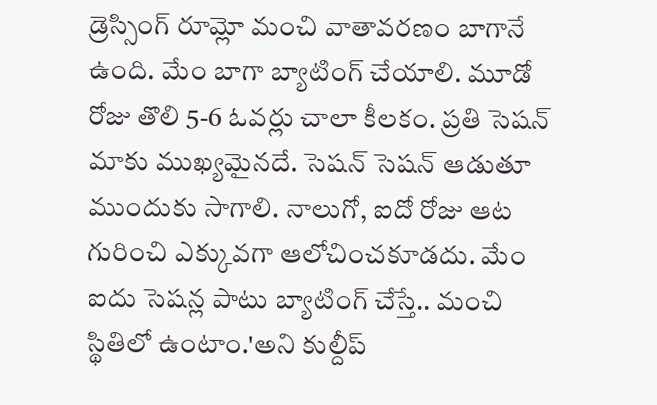డ్రెస్సింగ్ రూమ్లో మంచి వాతావరణం బాగానే ఉంది. మేం బాగా బ్యాటింగ్ చేయాలి. మూడో రోజు తొలి 5-6 ఓవర్లు చాలా కీలకం. ప్రతి సెషన్ మాకు ముఖ్యమైనదే. సెషన్ సెషన్ ఆడుతూ ముందుకు సాగాలి. నాలుగో, ఐదో రోజు ఆట గురించి ఎక్కువగా ఆలోచించకూడదు. మేం ఐదు సెషన్ల పాటు బ్యాటింగ్ చేస్తే.. మంచి స్థితిలో ఉంటాం.'అని కుల్దీప్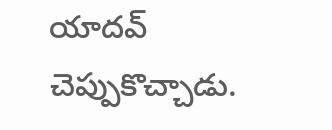యాదవ్ చెప్పుకొచ్చాడు.